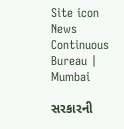Site icon News Continuous Bureau | Mumbai

સરકારની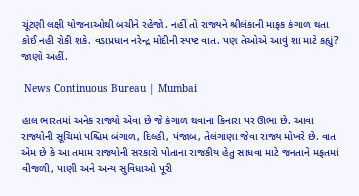ચૂંટણી લક્ષી યોજનાઓથી બચીને રહેજો. નહીં તો રાજ્યને શ્રીલંકાની માફક કંગાળ થતા કોઈ નહી રોકી શકે. વડાપ્રધાન નરેન્દ્ર મોદીની સ્પષ્ટ વાત. પણ તેઓએ આવું શા માટે કહ્યું? જાણો અહીં.

 News Continuous Bureau | Mumbai

હાલ ભારતમાં અનેક રાજ્યો એવા છે જે કંગાળ થવાના કિનારા પર ઊભા છે. આવા રાજ્યોની સૂચિમાં પશ્ચિમ બંગાળ, દિલ્હી, પંજાબ, તેલંગાણા જેવા રાજ્ય મોખરે છે. વાત એમ છે કે આ તમામ રાજ્યોની સરકારો પોતાના રાજકીય હેતુ સાધવા માટે જનતાને મફતમાં વીજળી, પાણી અને અન્ય સુવિધાઓ પૂરી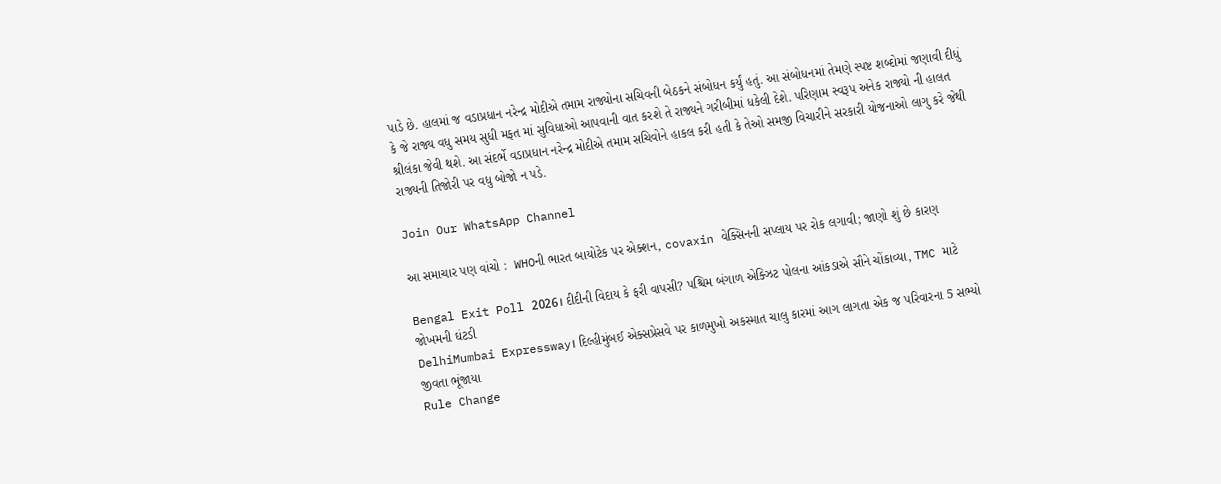પાડે છે. હાલમાં જ વડાપ્રધાન નરેન્દ્ર મોદીએ તમામ રાજ્યોના સચિવની બેઠકને સંબોધન કર્યું હતું. આ સંબોધનમાં તેમણે સ્પષ્ટ શબ્દોમાં જણાવી દીધું કે જે રાજ્ય વધુ સમય સુધી મફત માં સુવિધાઓ આપવાની વાત કરશે તે રાજ્યને ગરીબીમાં ધકેલી દેશે. પરિણામ સ્વરૂપ અનેક રાજ્યો ની હાલત શ્રીલંકા જેવી થશે. આ સંદર્ભે વડાપ્રધાન નરેન્દ્ર મોદીએ તમામ સચિવોને હાકલ કરી હતી કે તેઓ સમજી વિચારીને સરકારી યોજનાઓ લાગુ કરે જેથી રાજ્યની તિજોરી પર વધુ બોજો ન પડે.

Join Our WhatsApp Channel

આ સમાચાર પણ વાંચો :  WHOની ભારત બાયોટેક પર એક્શન, covaxin વેક્સિનની સપ્લાય પર રોક લગાવી; જાણો શું છે કારણ

Bengal Exit Poll 2026। દીદીની વિદાય કે ફરી વાપસી? પશ્ચિમ બંગાળ એક્ઝિટ પોલના આંકડાએ સૌને ચોંકાવ્યા, TMC માટે જોખમની ઘંટડી
DelhiMumbai Expressway। દિલ્હીમુંબઈ એક્સપ્રેસવે પર કાળમુખો અકસ્માત ચાલુ કારમાં આગ લાગતા એક જ પરિવારના 5 સભ્યો જીવતા ભૂંજાયા
Rule Change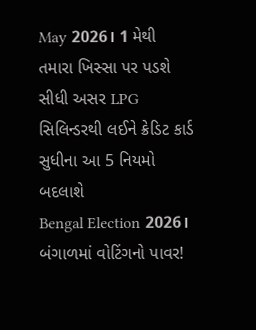May 2026। 1 મેથી તમારા ખિસ્સા પર પડશે સીધી અસર LPG સિલિન્ડરથી લઈને ક્રેડિટ કાર્ડ સુધીના આ 5 નિયમો બદલાશે
Bengal Election 2026। બંગાળમાં વોટિંગનો પાવર!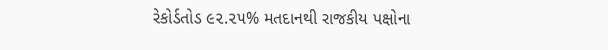રેકોર્ડતોડ ૯૨.૨૫% મતદાનથી રાજકીય પક્ષોના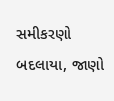સમીકરણો બદલાયા, જાણો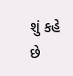શું કહે છે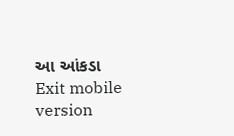આ આંકડા
Exit mobile version